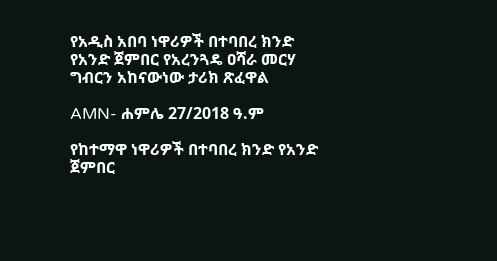የአዲስ አበባ ነዋሪዎች በተባበረ ክንድ የአንድ ጀምበር የአረንጓዴ ዐሻራ መርሃ ግብርን አከናውነው ታሪክ ጽፈዋል

AMN- ሐምሌ 27/2018 ዓ.ም

የከተማዋ ነዋሪዎች በተባበረ ክንድ የአንድ ጀምበር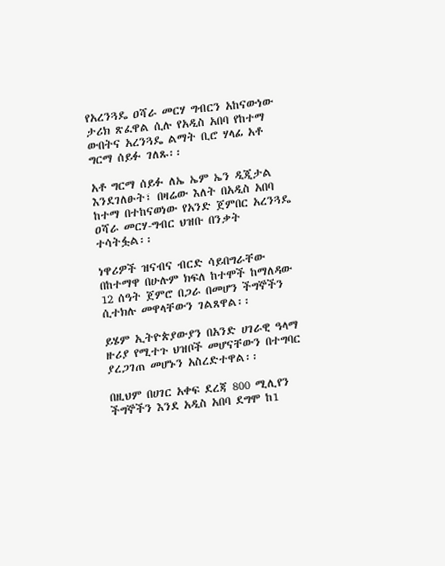የአረንጓዴ ዐሻራ መርሃ ግብርን አከናውነው ታሪክ ጽፈዋል ሲሉ የአዲስ አበባ የከተማ ውበትና አረንጓዴ ልማት ቢሮ ሃላፊ አቶ ግርማ ሰይፉ ገለጹ፡፡

አቶ ግርማ ሰይፉ ለኤ ኤም ኤን ዲጂታል እንደገለፁት፣ በዛሬው እለት በአዲስ አበባ ከተማ በተከናወነው የአንድ ጀምበር አረንጓዴ ዐሻራ መርሃ-ግብር ህዝቡ በንቃት ተሳትፏል፡፡

ነዋሪዎች ዝናብና ብርድ ሳይበግራቸው በከተማዋ በሁሉም ክፍለ ከተሞች ከማለዳው 12 ሰዓት ጀምሮ በጋራ በመሆን ችግኞችን ሲተክሉ መዋላቸውን ገልጸዋል፡፡

ይሄም ኢትዮጵያውያን በአንድ ሀገራዊ ዓላማ ዙሪያ የሚተጉ ህዝቦች መሆናቸውን በተግባር ያረጋገጠ መሆኑን አስረድተዋል፡፡

በዚህም በሀገር አቀፍ ደረጃ 800 ሚሊየን ችግኞችን እንደ አዲስ አበባ ደግሞ ከ1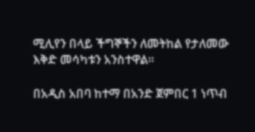ሚሊየን በላይ ችግኞችን ለመትከል የታለመው እቅድ መሳካቱን አንስተዋል፡፡

በአዲስ አበባ ከተማ በአንድ ጀምበር 1 ነጥብ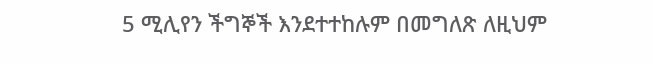5 ሚሊየን ችግኞች እንደተተከሉም በመግለጽ ለዚህም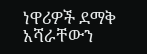ነዋሪዎች ደማቅ አሻራቸውን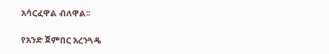አሳርፈዋል ብለዋል፡፡

የአንድ ጀምበር አረንጓዴ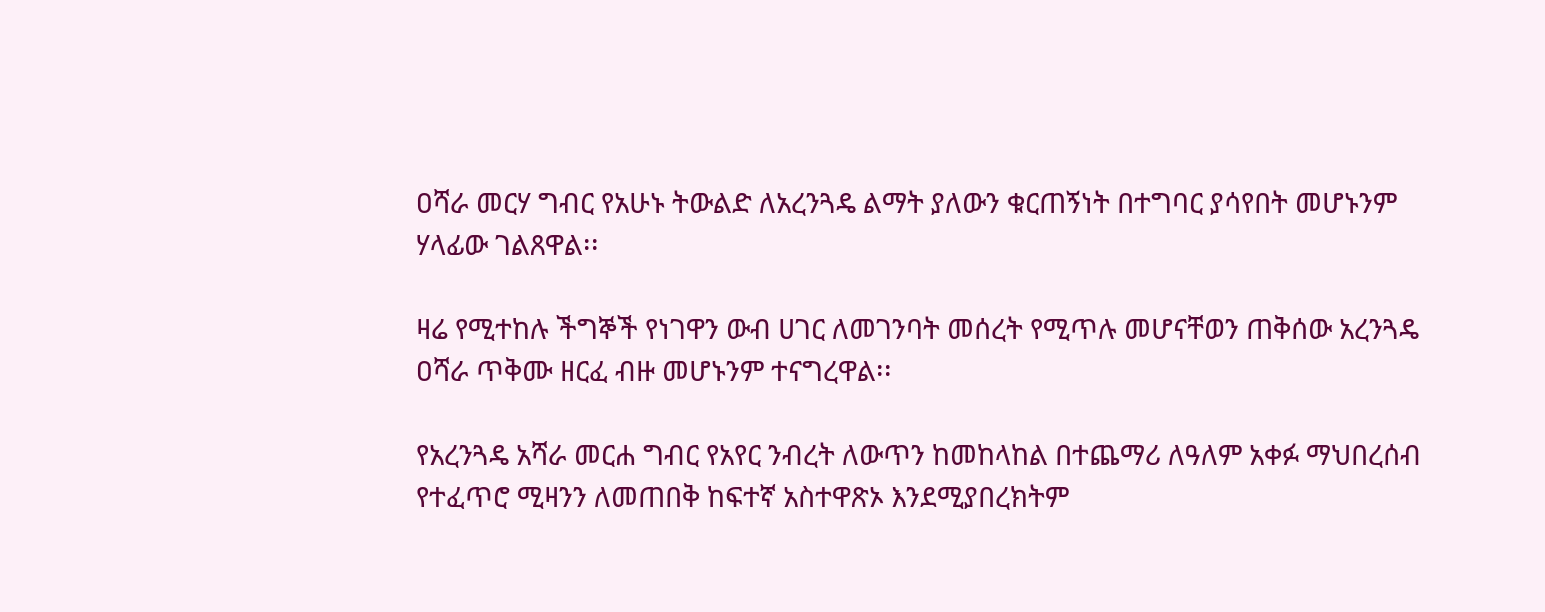ዐሻራ መርሃ ግብር የአሁኑ ትውልድ ለአረንጓዴ ልማት ያለውን ቁርጠኝነት በተግባር ያሳየበት መሆኑንም ሃላፊው ገልጸዋል፡፡

ዛሬ የሚተከሉ ችግኞች የነገዋን ውብ ሀገር ለመገንባት መሰረት የሚጥሉ መሆናቸወን ጠቅሰው አረንጓዴ ዐሻራ ጥቅሙ ዘርፈ ብዙ መሆኑንም ተናግረዋል፡፡

የአረንጓዴ አሻራ መርሐ ግብር የአየር ንብረት ለውጥን ከመከላከል በተጨማሪ ለዓለም አቀፉ ማህበረሰብ የተፈጥሮ ሚዛንን ለመጠበቅ ከፍተኛ አስተዋጽኦ እንደሚያበረክትም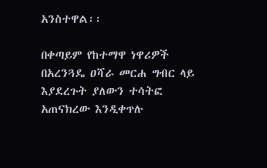አንስተዋል፡፡

በቀጣይም የከተማዋ ነዋሪዎች በአረንጓዴ ዐሻራ መርሐ ግብር ላይ እያደረጉት ያለውን ተሳትፎ አጠናክረው እንዲቀጥሉ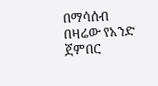በማሳሰብ በዛሬው የአንድ ጀምበር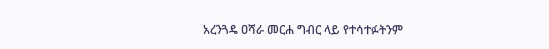አረንጓዴ ዐሻራ መርሐ ግብር ላይ የተሳተፉትንም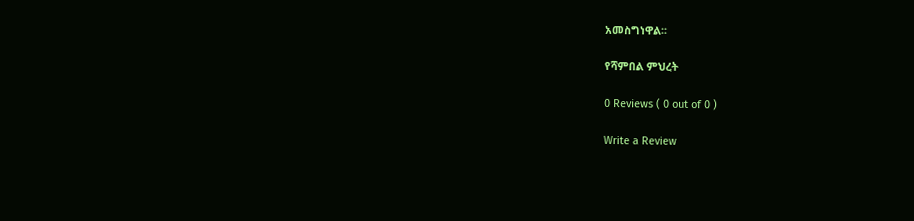አመስግነዋል፡፡

የሻምበል ምህረት

0 Reviews ( 0 out of 0 )

Write a Review